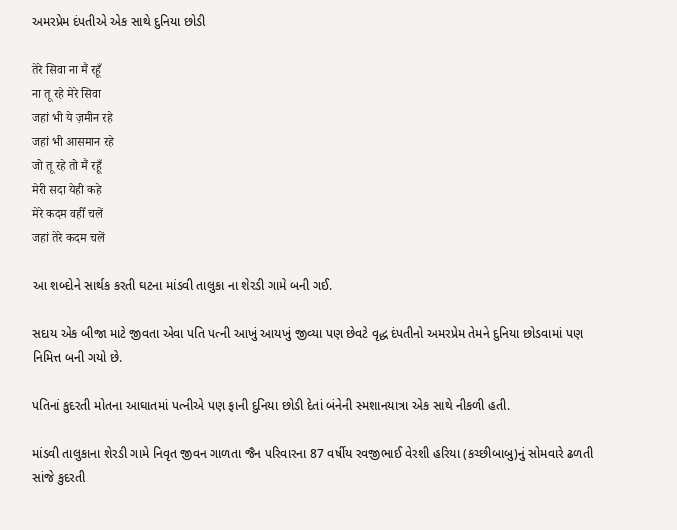અમરપ્રેમ દંપતીએ એક સાથે દુનિયા છોડી

तेरे सिवा ना मैं रहूँ
ना तू रहे मेरे सिवा
जहां भी ये ज़मीन रहे
जहां भी आसमान रहे
जो तू रहे तो मैं रहूँ
मेरी सदा येही कहे
मेरे कदम वहीँ चलें
जहां तेरे कदम चलें

આ શબ્દોને સાર્થક કરતી ઘટના માંડવી તાલુકા ના શેરડી ગામે બની ગઈ.

સદાય એક બીજા માટે જીવતા એવા પતિ પત્ની આખું આયખું જીવ્યા પણ છેવટે વૃદ્ધ દંપતીનો અમરપ્રેમ તેમને દુનિયા છોડવામાં પણ નિમિત્ત બની ગયો છે.

પતિનાં કુદરતી મોતના આઘાતમાં પત્નીએ પણ ફાની દુનિયા છોડી દેતાં બંનેની સ્મશાનયાત્રા એક સાથે નીકળી હતી.

માંડવી તાલુકાના શેરડી ગામે નિવૃત જીવન ગાળતા જૈન પરિવારના 87 વર્ષીય રવજીભાઈ વેરશી હરિયા (કચ્છીબાબુ)નું સોમવારે ઢળતી સાંજે કુદરતી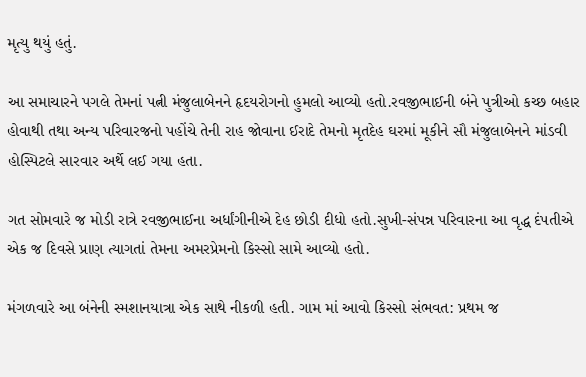મૃત્યુ થયું હતું.

આ સમાચારને પગલે તેમનાં પત્ની મંજુલાબેનને હૃદયરોગનો હુમલો આવ્યો હતો.રવજીભાઈની બંને પુત્રીઓ કચ્છ બહાર હોવાથી તથા અન્ય પરિવારજનો પહોંચે તેની રાહ જોવાના ઈરાદે તેમનો મૃતદેહ ઘરમાં મૂકીને સૌ મંજુલાબેનને માંડવી હોસ્પિટલે સારવાર અર્થે લઈ ગયા હતા.

ગત સોમવારે જ મોડી રાત્રે રવજીભાઈના અર્ધાંગીનીએ દેહ છોડી દીધો હતો.સુખી-સંપન્ન પરિવારના આ વૃદ્ધ દંપતીએ એક જ દિવસે પ્રાણ ત્યાગતાં તેમના અમરપ્રેમનો કિસ્સો સામે આવ્યો હતો.

મંગળવારે આ બંનેની સ્મશાનયાત્રા એક સાથે નીકળી હતી. ગામ માં આવો કિસ્સો સંભવત: પ્રથમ જ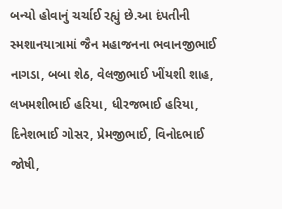બન્યો હોવાનું ચર્ચાઈ રહ્યું છે.આ દંપતીની સ્મશાનયાત્રામાં જૈન મહાજનના ભવાનજીભાઈ નાગડા, બબા શેઠ, વેલજીભાઈ ખીંયશી શાહ, લખમશીભાઈ હરિયા, ધીરજભાઈ હરિયા, દિનેશભાઈ ગોસર, પ્રેમજીભાઈ, વિનોદભાઈ જોષી,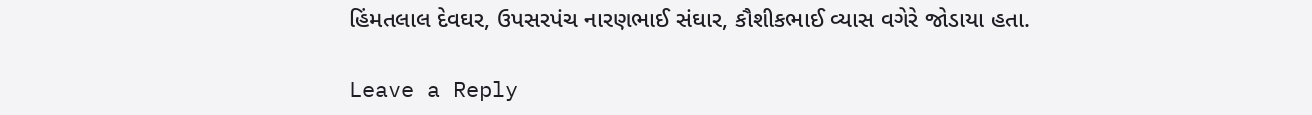હિંમતલાલ દેવઘર, ઉપસરપંચ નારણભાઈ સંઘાર, કૌશીકભાઈ વ્યાસ વગેરે જોડાયા હતા.

Leave a Reply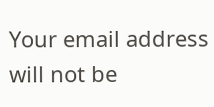Your email address will not be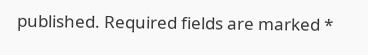published. Required fields are marked *